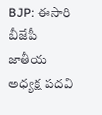BJP: ఈసారి బీజేపీ జాతీయ అధ్యక్ష పదవి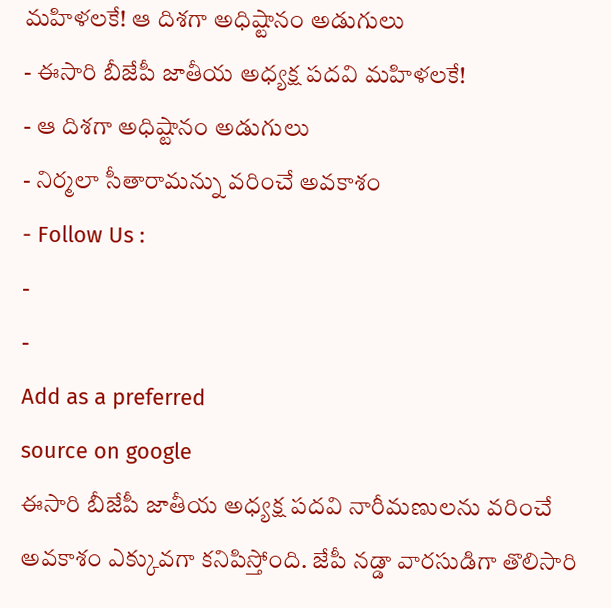మహిళలకే! ఆ దిశగా అధిష్టానం అడుగులు
- ఈసారి బీజేపీ జాతీయ అధ్యక్ష పదవి మహిళలకే!
- ఆ దిశగా అధిష్టానం అడుగులు
- నిర్మలా సీతారామన్ను వరించే అవకాశం
- Follow Us :
-
-
Add as a preferred
source on google
ఈసారి బీజేపీ జాతీయ అధ్యక్ష పదవి నారీమణులను వరించే అవకాశం ఎక్కువగా కనిపిస్తోంది. జేపీ నడ్డా వారసుడిగా తొలిసారి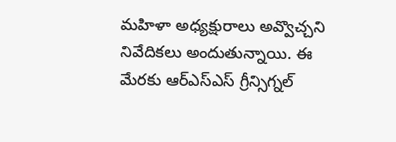మహిళా అధ్యక్షురాలు అవ్వొచ్చని నివేదికలు అందుతున్నాయి. ఈ మేరకు ఆర్ఎస్ఎస్ గ్రీన్సిగ్నల్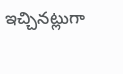ఇచ్చినట్లుగా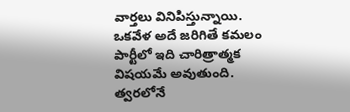వార్తలు వినిపిస్తున్నాయి. ఒకవేళ అదే జరిగితే కమలం పార్టీలో ఇది చారిత్రాత్మక విషయమే అవుతుంది. త్వరలోనే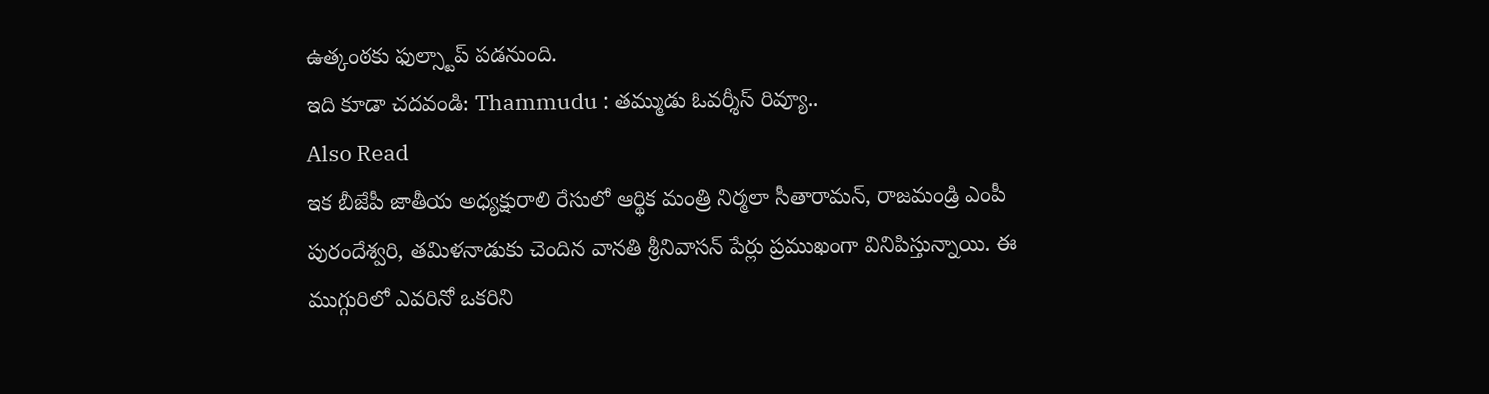ఉత్కంఠకు ఫుల్స్టాప్ పడనుంది.
ఇది కూడా చదవండి: Thammudu : తమ్ముడు ఓవర్శీస్ రివ్యూ..
Also Read
ఇక బీజేపీ జాతీయ అధ్యక్షురాలి రేసులో ఆర్థిక మంత్రి నిర్మలా సీతారామన్, రాజమండ్రి ఎంపీ పురందేశ్వరి, తమిళనాడుకు చెందిన వానతి శ్రీనివాసన్ పేర్లు ప్రముఖంగా వినిపిస్తున్నాయి. ఈ ముగ్గురిలో ఎవరినో ఒకరిని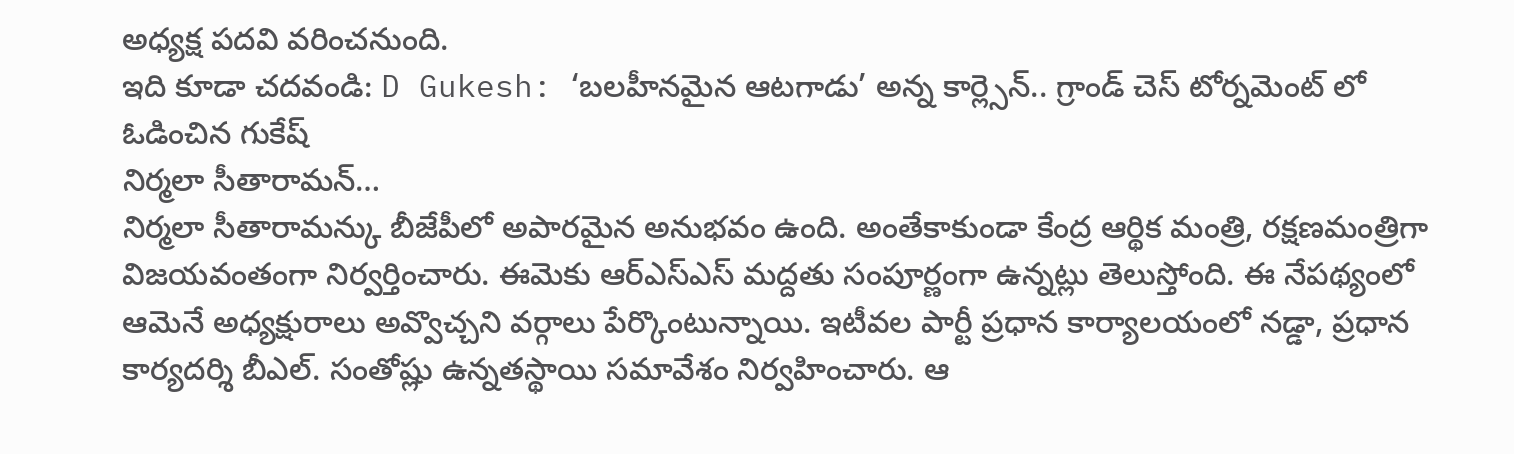అధ్యక్ష పదవి వరించనుంది.
ఇది కూడా చదవండి: D Gukesh: ‘బలహీనమైన ఆటగాడు’ అన్న కార్ల్సెన్.. గ్రాండ్ చెస్ టోర్నమెంట్ లో ఓడించిన గుకేష్
నిర్మలా సీతారామన్…
నిర్మలా సీతారామన్కు బీజేపీలో అపారమైన అనుభవం ఉంది. అంతేకాకుండా కేంద్ర ఆర్థిక మంత్రి, రక్షణమంత్రిగా విజయవంతంగా నిర్వర్తించారు. ఈమెకు ఆర్ఎస్ఎస్ మద్దతు సంపూర్ణంగా ఉన్నట్లు తెలుస్తోంది. ఈ నేపథ్యంలో ఆమెనే అధ్యక్షురాలు అవ్వొచ్చని వర్గాలు పేర్కొంటున్నాయి. ఇటీవల పార్టీ ప్రధాన కార్యాలయంలో నడ్డా, ప్రధాన కార్యదర్శి బీఎల్. సంతోష్లు ఉన్నతస్థాయి సమావేశం నిర్వహించారు. ఆ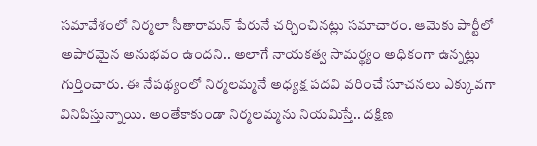సమావేశంలో నిర్మలా సీతారామన్ పేరునే చర్చించినట్లు సమాచారం. ఆమెకు పార్టీలో అపారమైన అనుభవం ఉందని.. అలాగే నాయకత్వ సామర్థ్యం అధికంగా ఉన్నట్లు గుర్తించారు. ఈ నేపథ్యంలో నిర్మలమ్మనే అధ్యక్ష పదవి వరించే సూచనలు ఎక్కువగా వినిపిస్తున్నాయి. అంతేకాకుండా నిర్మలమ్మను నియమిస్తే.. దక్షిణ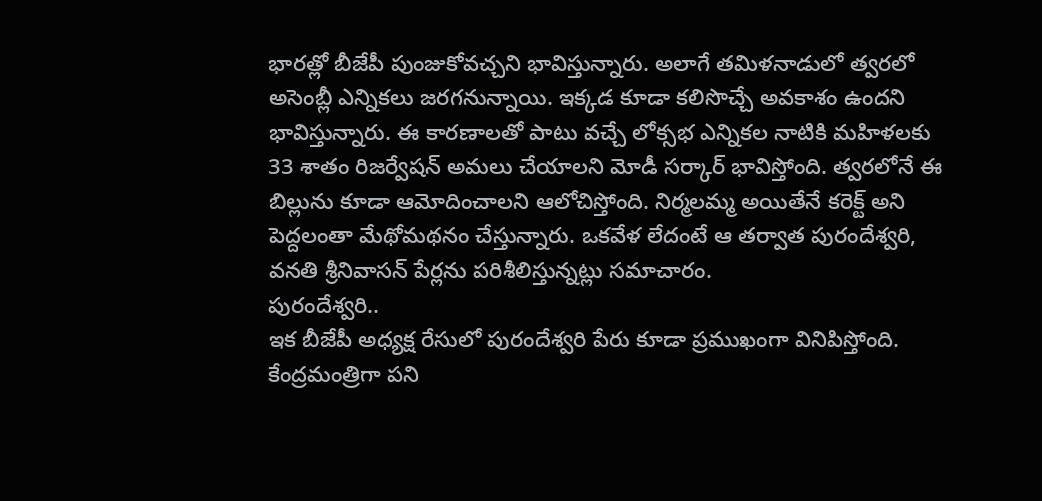భారత్లో బీజేపీ పుంజుకోవచ్చని భావిస్తున్నారు. అలాగే తమిళనాడులో త్వరలో అసెంబ్లీ ఎన్నికలు జరగనున్నాయి. ఇక్కడ కూడా కలిసొచ్చే అవకాశం ఉందని భావిస్తున్నారు. ఈ కారణాలతో పాటు వచ్చే లోక్సభ ఎన్నికల నాటికి మహిళలకు 33 శాతం రిజర్వేషన్ అమలు చేయాలని మోడీ సర్కార్ భావిస్తోంది. త్వరలోనే ఈ బిల్లును కూడా ఆమోదించాలని ఆలోచిస్తోంది. నిర్మలమ్మ అయితేనే కరెక్ట్ అని పెద్దలంతా మేథోమథనం చేస్తున్నారు. ఒకవేళ లేదంటే ఆ తర్వాత పురందేశ్వరి, వనతి శ్రీనివాసన్ పేర్లను పరిశీలిస్తున్నట్లు సమాచారం.
పురందేశ్వరి..
ఇక బీజేపీ అధ్యక్ష రేసులో పురందేశ్వరి పేరు కూడా ప్రముఖంగా వినిపిస్తోంది. కేంద్రమంత్రిగా పని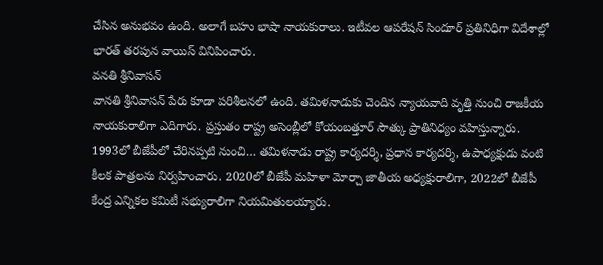చేసిన అనుభవం ఉంది. అలాగే బహు భాషా నాయకురాలు. ఇటీవల ఆపరేషన్ సిందూర్ ప్రతినిధిగా విదేశాల్లో భారత్ తరపున వాయిస్ వినిపించారు.
వనతి శ్రీనివాసన్
వానతి శ్రీనివాసన్ పేరు కూడా పరిశీలనలో ఉంది. తమిళనాడుకు చెందిన న్యాయవాది వృత్తి నుంచి రాజకీయ నాయకురాలిగా ఎదిగారు. ప్రస్తుతం రాష్ట్ర అసెంబ్లీలో కోయంబత్తూర్ సౌత్కు ప్రాతినిధ్యం వహిస్తున్నారు. 1993లో బీజేపీలో చేరినప్పటి నుంచి… తమిళనాడు రాష్ట్ర కార్యదర్శి, ప్రధాన కార్యదర్శి, ఉపాధ్యక్షుడు వంటి కీలక పాత్రలను నిర్వహించారు. 2020లో బీజేపీ మహిళా మోర్చా జాతీయ అధ్యక్షురాలిగా, 2022లో బీజేపీ కేంద్ర ఎన్నికల కమిటీ సభ్యురాలిగా నియమితులయ్యారు.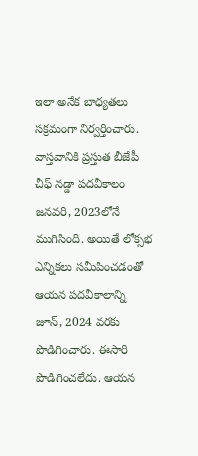ఇలా అనేక బాధ్యతలు సక్రమంగా నిర్వర్తించారు.
వాస్తవానికి ప్రస్తుత బీజేపీ చీఫ్ నడ్డా పదవీకాలం జనవరి, 2023లోనే ముగిసింది. అయితే లోక్సభ ఎన్నికలు సమీపించడంతో ఆయన పదవీకాలాన్ని జూన్, 2024 వరకు పొడిగించారు. ఈసారి పొడిగించలేదు. ఆయన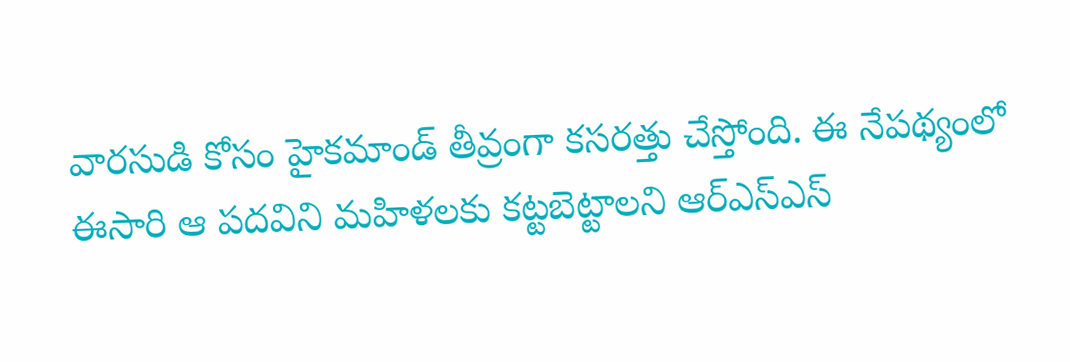వారసుడి కోసం హైకమాండ్ తీవ్రంగా కసరత్తు చేస్తోంది. ఈ నేపథ్యంలో ఈసారి ఆ పదవిని మహిళలకు కట్టబెట్టాలని ఆర్ఎస్ఎస్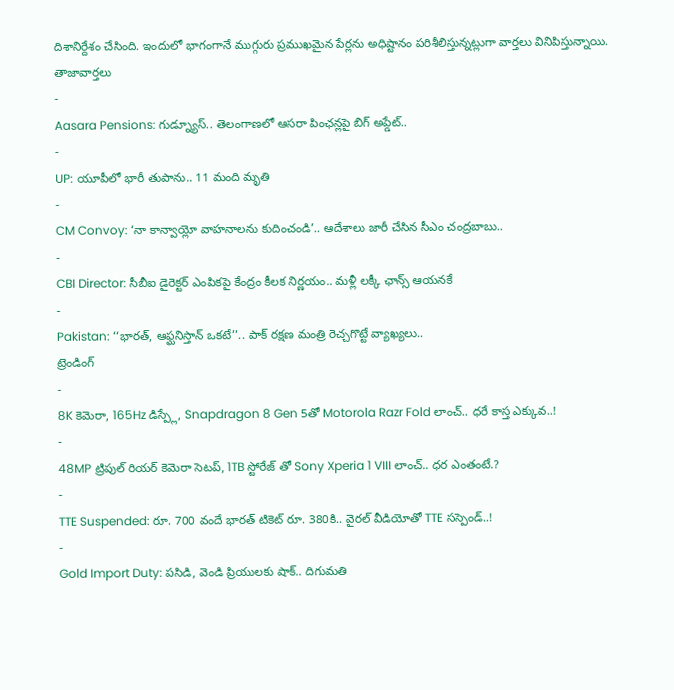దిశానిర్దేశం చేసింది. ఇందులో భాగంగానే ముగ్గురు ప్రముఖమైన పేర్లను అధిష్టానం పరిశీలిస్తున్నట్లుగా వార్తలు వినిపిస్తున్నాయి.
తాజావార్తలు
-
Aasara Pensions: గుడ్న్యూస్.. తెలంగాణలో ఆసరా పింఛన్లపై బిగ్ అప్డేట్..
-
UP: యూపీలో భారీ తుపాను.. 11 మంది మృతి
-
CM Convoy: ‘నా కాన్వాయ్లో వాహనాలను కుదించండి’.. ఆదేశాలు జారీ చేసిన సీఎం చంద్రబాబు..
-
CBI Director: సీబీఐ డైరెక్టర్ ఎంపికపై కేంద్రం కీలక నిర్ణయం.. మళ్లీ లక్కీ ఛాన్స్ ఆయనకే
-
Pakistan: ‘‘భారత్, ఆఫ్ఘనిస్తాన్ ఒకటే’’.. పాక్ రక్షణ మంత్రి రెచ్చగొట్టే వ్యాఖ్యలు..
ట్రెండింగ్
-
8K కెమెరా, 165Hz డిస్ప్లే, Snapdragon 8 Gen 5తో Motorola Razr Fold లాంచ్.. ధరే కాస్త ఎక్కువ..!
-
48MP ట్రిపుల్ రియర్ కెమెరా సెటప్, 1TB స్టోరేజ్ తో Sony Xperia 1 VIII లాంచ్.. ధర ఎంతంటే.?
-
TTE Suspended: రూ. 700 వందే భారత్ టికెట్ రూ. 380కి.. వైరల్ వీడియోతో TTE సస్పెండ్..!
-
Gold Import Duty: పసిడి, వెండి ప్రియులకు షాక్.. దిగుమతి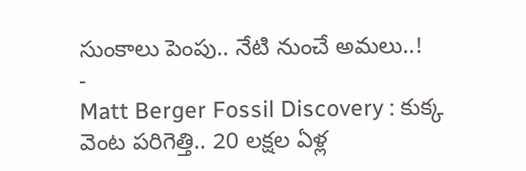సుంకాలు పెంపు.. నేటి నుంచే అమలు..!
-
Matt Berger Fossil Discovery : కుక్క వెంట పరిగెత్తి.. 20 లక్షల ఏళ్ల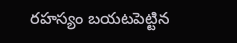రహస్యం బయటపెట్టిన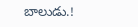బాలుడు.!